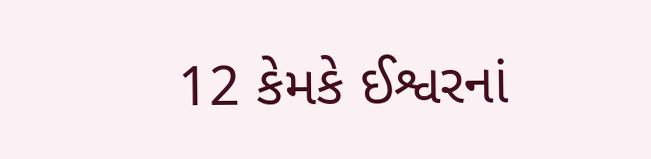12 કેમકે ઈશ્વરનાં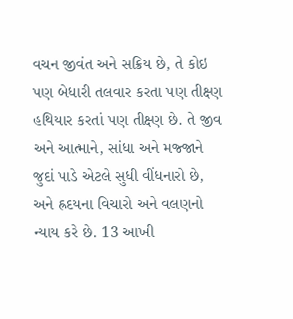વચન જીવંત અને સક્રિય છે, તે કોઇ પણ બેધારી તલવાર કરતા પણ તીક્ષ્ણ હથિયાર કરતાં પણ તીક્ષ્ણ છે. તે જીવ અને આત્માને, સાંધા અને મજ્જાને જુદાં પાડે એટલે સુધી વીંધનારો છે, અને હ્રદયના વિચારો અને વલણનો ન્યાય કરે છે. 13 આખી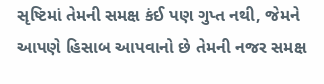સૃષ્ટિમાં તેમની સમક્ષ કંઈ પણ ગુપ્ત નથી, જેમને આપણે હિસાબ આપવાનો છે તેમની નજર સમક્ષ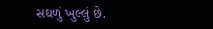સઘળું ખુલ્લું છે.